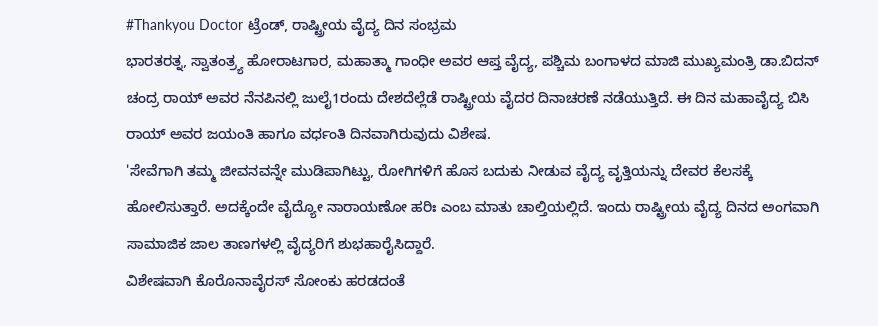#Thankyou Doctor ಟ್ರೆಂಡ್, ರಾಷ್ಟ್ರೀಯ ವೈದ್ಯ ದಿನ ಸಂಭ್ರಮ
ಭಾರತರತ್ನ, ಸ್ವಾತಂತ್ರ್ಯ ಹೋರಾಟಗಾರ, ಮಹಾತ್ಮಾ ಗಾಂಧೀ ಅವರ ಆಪ್ತ ವೈದ್ಯ, ಪಶ್ಚಿಮ ಬಂಗಾಳದ ಮಾಜಿ ಮುಖ್ಯಮಂತ್ರಿ ಡಾ.ಬಿದನ್ ಚಂದ್ರ ರಾಯ್ ಅವರ ನೆನಪಿನಲ್ಲಿ ಜುಲೈ1ರಂದು ದೇಶದೆಲ್ಲೆಡೆ ರಾಷ್ಟ್ರೀಯ ವೈದರ ದಿನಾಚರಣೆ ನಡೆಯುತ್ತಿದೆ. ಈ ದಿನ ಮಹಾವೈದ್ಯ ಬಿಸಿ ರಾಯ್ ಅವರ ಜಯಂತಿ ಹಾಗೂ ವರ್ಧಂತಿ ದಿನವಾಗಿರುವುದು ವಿಶೇಷ.
'ಸೇವೆಗಾಗಿ ತಮ್ಮ ಜೀವನವನ್ನೇ ಮುಡಿಪಾಗಿಟ್ಟು, ರೋಗಿಗಳಿಗೆ ಹೊಸ ಬದುಕು ನೀಡುವ ವೈದ್ಯ ವೃತ್ತಿಯನ್ನು ದೇವರ ಕೆಲಸಕ್ಕೆ ಹೋಲಿಸುತ್ತಾರೆ. ಅದಕ್ಕೆಂದೇ ವೈದ್ಯೋ ನಾರಾಯಣೋ ಹರಿಃ ಎಂಬ ಮಾತು ಚಾಲ್ತಿಯಲ್ಲಿದೆ. ಇಂದು ರಾಷ್ಟ್ರೀಯ ವೈದ್ಯ ದಿನದ ಅಂಗವಾಗಿ ಸಾಮಾಜಿಕ ಜಾಲ ತಾಣಗಳಲ್ಲಿ ವೈದ್ಯರಿಗೆ ಶುಭಹಾರೈಸಿದ್ದಾರೆ.
ವಿಶೇಷವಾಗಿ ಕೊರೊನಾವೈರಸ್ ಸೋಂಕು ಹರಡದಂತೆ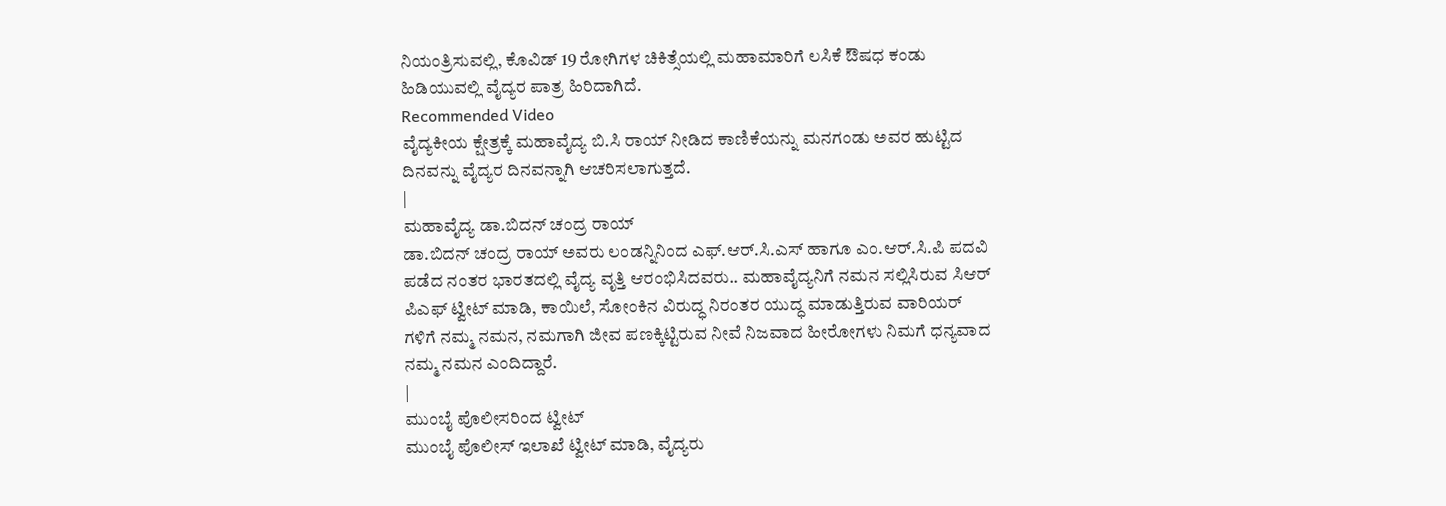ನಿಯಂತ್ರಿಸುವಲ್ಲಿ, ಕೊವಿಡ್ 19 ರೋಗಿಗಳ ಚಿಕಿತ್ಸೆಯಲ್ಲಿ ಮಹಾಮಾರಿಗೆ ಲಸಿಕೆ ಔಷಧ ಕಂಡು ಹಿಡಿಯುವಲ್ಲಿ ವೈದ್ಯರ ಪಾತ್ರ ಹಿರಿದಾಗಿದೆ.
Recommended Video
ವೈದ್ಯಕೀಯ ಕ್ಷೇತ್ರಕ್ಕೆ ಮಹಾವೈದ್ಯ ಬಿ.ಸಿ ರಾಯ್ ನೀಡಿದ ಕಾಣಿಕೆಯನ್ನು ಮನಗಂಡು ಅವರ ಹುಟ್ಟಿದ ದಿನವನ್ನು ವೈದ್ಯರ ದಿನವನ್ನಾಗಿ ಆಚರಿಸಲಾಗುತ್ತದೆ.
|
ಮಹಾವೈದ್ಯ ಡಾ.ಬಿದನ್ ಚಂದ್ರ ರಾಯ್
ಡಾ.ಬಿದನ್ ಚಂದ್ರ ರಾಯ್ ಅವರು ಲಂಡನ್ನಿನಿಂದ ಎಫ್.ಆರ್.ಸಿ.ಎಸ್ ಹಾಗೂ ಎಂ.ಆರ್.ಸಿ.ಪಿ ಪದವಿ ಪಡೆದ ನಂತರ ಭಾರತದಲ್ಲಿ ವೈದ್ಯ ವೃತ್ತಿ ಆರಂಭಿಸಿದವರು.. ಮಹಾವೈದ್ಯನಿಗೆ ನಮನ ಸಲ್ಲಿಸಿರುವ ಸಿಆರ್ ಪಿಎಫ್ ಟ್ವೀಟ್ ಮಾಡಿ, ಕಾಯಿಲೆ, ಸೋಂಕಿನ ವಿರುದ್ಧ ನಿರಂತರ ಯುದ್ಧ ಮಾಡುತ್ತಿರುವ ವಾರಿಯರ್ ಗಳಿಗೆ ನಮ್ಮ ನಮನ, ನಮಗಾಗಿ ಜೀವ ಪಣಕ್ಕಿಟ್ಟಿರುವ ನೀವೆ ನಿಜವಾದ ಹೀರೋಗಳು ನಿಮಗೆ ಧನ್ಯವಾದ ನಮ್ಮ ನಮನ ಎಂದಿದ್ದಾರೆ.
|
ಮುಂಬೈ ಪೊಲೀಸರಿಂದ ಟ್ವೀಟ್
ಮುಂಬೈ ಪೊಲೀಸ್ ಇಲಾಖೆ ಟ್ವೀಟ್ ಮಾಡಿ, ವೈದ್ಯರು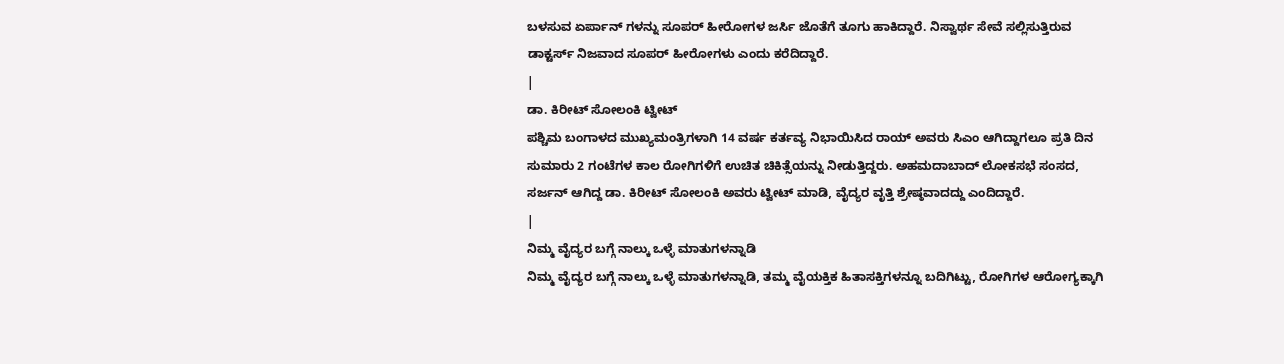ಬಳಸುವ ಏರ್ಪಾನ್ ಗಳನ್ನು ಸೂಪರ್ ಹೀರೋಗಳ ಜರ್ಸಿ ಜೊತೆಗೆ ತೂಗು ಹಾಕಿದ್ದಾರೆ. ನಿಸ್ವಾರ್ಥ ಸೇವೆ ಸಲ್ಲಿಸುತ್ತಿರುವ ಡಾಕ್ಟರ್ಸ್ ನಿಜವಾದ ಸೂಪರ್ ಹೀರೋಗಳು ಎಂದು ಕರೆದಿದ್ದಾರೆ.
|
ಡಾ. ಕಿರೀಟ್ ಸೋಲಂಕಿ ಟ್ವೀಟ್
ಪಶ್ಚಿಮ ಬಂಗಾಳದ ಮುಖ್ಯಮಂತ್ರಿಗಳಾಗಿ 14 ವರ್ಷ ಕರ್ತವ್ಯ ನಿಭಾಯಿಸಿದ ರಾಯ್ ಅವರು ಸಿಎಂ ಆಗಿದ್ದಾಗಲೂ ಪ್ರತಿ ದಿನ ಸುಮಾರು 2 ಗಂಟೆಗಳ ಕಾಲ ರೋಗಿಗಳಿಗೆ ಉಚಿತ ಚಿಕಿತ್ಸೆಯನ್ನು ನೀಡುತ್ತಿದ್ದರು. ಅಹಮದಾಬಾದ್ ಲೋಕಸಭೆ ಸಂಸದ, ಸರ್ಜನ್ ಆಗಿದ್ದ ಡಾ. ಕಿರೀಟ್ ಸೋಲಂಕಿ ಅವರು ಟ್ವೀಟ್ ಮಾಡಿ, ವೈದ್ಯರ ವೃತ್ತಿ ಶ್ರೇಷ್ಠವಾದದ್ದು ಎಂದಿದ್ದಾರೆ.
|
ನಿಮ್ಮ ವೈದ್ಯರ ಬಗ್ಗೆ ನಾಲ್ಕು ಒಳ್ಳೆ ಮಾತುಗಳನ್ನಾಡಿ
ನಿಮ್ಮ ವೈದ್ಯರ ಬಗ್ಗೆ ನಾಲ್ಕು ಒಳ್ಳೆ ಮಾತುಗಳನ್ನಾಡಿ, ತಮ್ಮ ವೈಯಕ್ತಿಕ ಹಿತಾಸಕ್ತಿಗಳನ್ನೂ ಬದಿಗಿಟ್ಟು, ರೋಗಿಗಳ ಆರೋಗ್ಯಕ್ಕಾಗಿ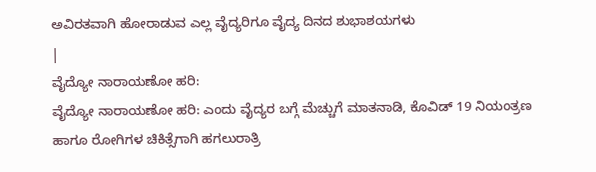ಅವಿರತವಾಗಿ ಹೋರಾಡುವ ಎಲ್ಲ ವೈದ್ಯರಿಗೂ ವೈದ್ಯ ದಿನದ ಶುಭಾಶಯಗಳು
|
ವೈದ್ಯೋ ನಾರಾಯಣೋ ಹರಿ:
ವೈದ್ಯೋ ನಾರಾಯಣೋ ಹರಿ: ಎಂದು ವೈದ್ಯರ ಬಗ್ಗೆ ಮೆಚ್ಚುಗೆ ಮಾತನಾಡಿ, ಕೊವಿಡ್ 19 ನಿಯಂತ್ರಣ ಹಾಗೂ ರೋಗಿಗಳ ಚಿಕಿತ್ಸೆಗಾಗಿ ಹಗಲುರಾತ್ರಿ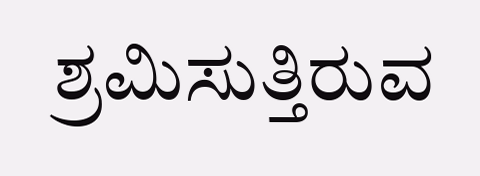ಶ್ರಮಿಸುತ್ತಿರುವ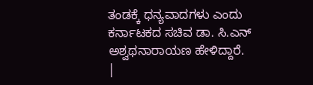ತಂಡಕ್ಕೆ ಧನ್ಯವಾದಗಳು ಎಂದು ಕರ್ನಾಟಕದ ಸಚಿವ ಡಾ. ಸಿ.ಎನ್ ಅಶ್ವಥನಾರಾಯಣ ಹೇಳಿದ್ದಾರೆ.
|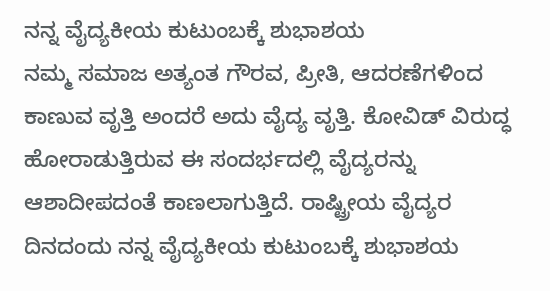ನನ್ನ ವೈದ್ಯಕೀಯ ಕುಟುಂಬಕ್ಕೆ ಶುಭಾಶಯ
ನಮ್ಮ ಸಮಾಜ ಅತ್ಯಂತ ಗೌರವ, ಪ್ರೀತಿ, ಆದರಣೆಗಳಿಂದ ಕಾಣುವ ವೃತ್ತಿ ಅಂದರೆ ಅದು ವೈದ್ಯ ವೃತ್ತಿ. ಕೋವಿಡ್ ವಿರುದ್ಧ ಹೋರಾಡುತ್ತಿರುವ ಈ ಸಂದರ್ಭದಲ್ಲಿ ವೈದ್ಯರನ್ನು ಆಶಾದೀಪದಂತೆ ಕಾಣಲಾಗುತ್ತಿದೆ. ರಾಷ್ಟ್ರೀಯ ವೈದ್ಯರ ದಿನದಂದು ನನ್ನ ವೈದ್ಯಕೀಯ ಕುಟುಂಬಕ್ಕೆ ಶುಭಾಶಯ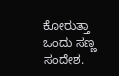ಕೋರುತ್ತಾ ಒಂದು ಸಣ್ಣ ಸಂದೇಶ.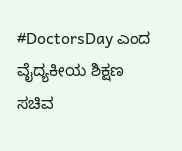#DoctorsDay ಎಂದ ವೈದ್ಯಕೀಯ ಶಿಕ್ಷಣ ಸಚಿವ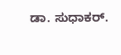ಡಾ. ಸುಧಾಕರ್.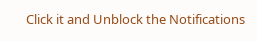Click it and Unblock the Notifications